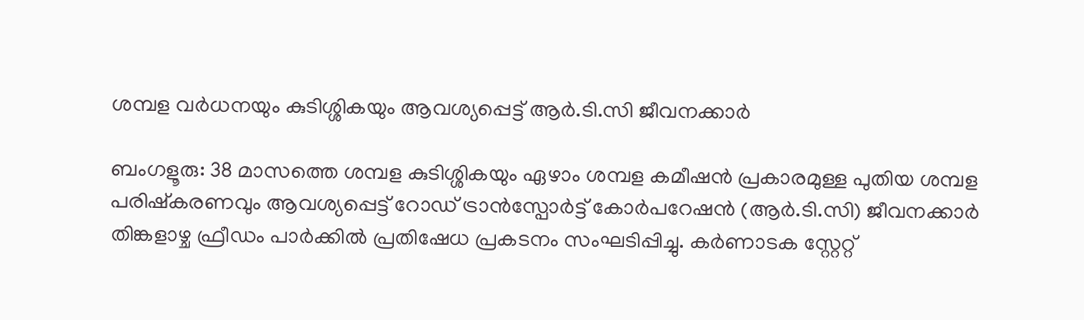ശമ്പള വർധനയും കുടിശ്ശികയും ആവശ്യപ്പെട്ട് ആർ‌.ടി‌.സി ജീവനക്കാർ

ബംഗളൂരു: 38 മാസത്തെ ശമ്പള കുടിശ്ശികയും ഏഴാം ശമ്പള കമീഷൻ പ്രകാരമുള്ള പുതിയ ശമ്പള പരിഷ്കരണവും ആവശ്യപ്പെട്ട് റോഡ് ട്രാൻസ്പോർട്ട് കോർപറേഷൻ (ആർ.ടി.സി) ജീവനക്കാർ തിങ്കളാഴ്ച ഫ്രീഡം പാർക്കിൽ പ്രതിഷേധ പ്രകടനം സംഘടിപ്പിച്ചു. കർണാടക സ്റ്റേറ്റ്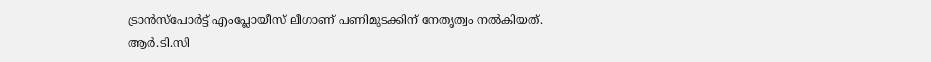ട്രാൻസ്പോർട്ട് എംപ്ലോയീസ് ലീഗാണ് പണിമുടക്കിന് നേതൃത്വം നൽകിയത്. ആർ‌.ടി.സി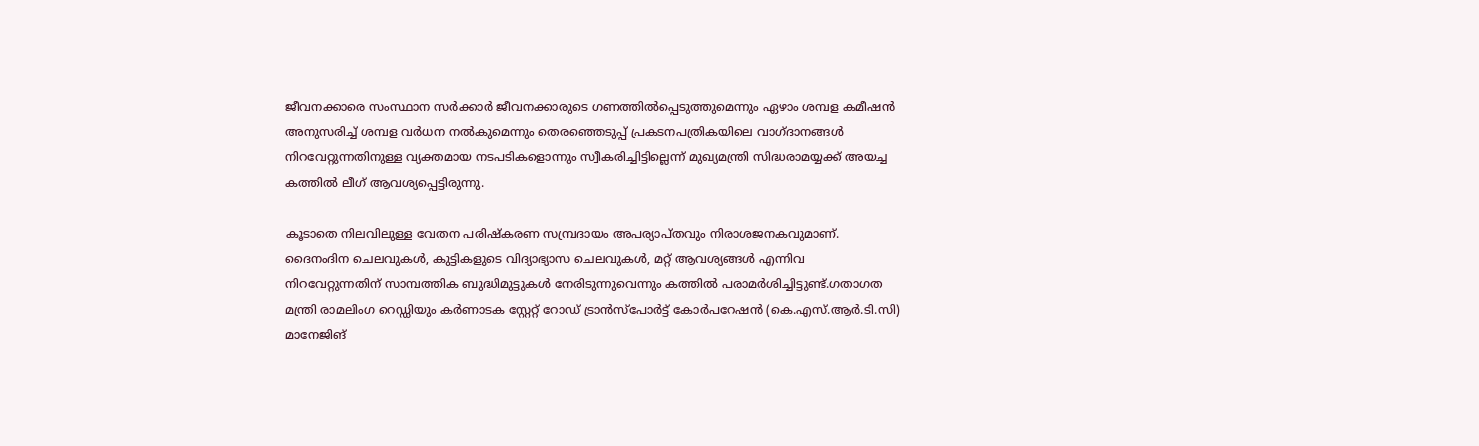ജീവനക്കാരെ സംസ്ഥാന സർക്കാർ ജീവനക്കാരുടെ ഗണത്തില്‍പ്പെടുത്തുമെന്നും ഏഴാം ശമ്പള കമീഷൻ അനുസരിച്ച് ശമ്പള വർധന നൽകുമെന്നും തെരഞ്ഞെടുപ്പ് പ്രകടനപത്രികയിലെ വാഗ്ദാനങ്ങൾ നിറവേറ്റുന്നതിനുള്ള വ്യക്തമായ നടപടികളൊന്നും സ്വീകരിച്ചിട്ടില്ലെന്ന് മുഖ്യമന്ത്രി സിദ്ധരാമയ്യക്ക് അയച്ച കത്തിൽ ലീഗ് ആവശ്യപ്പെട്ടിരുന്നു.

കൂടാതെ നിലവിലുള്ള വേതന പരിഷ്കരണ സമ്പ്രദായം അപര്യാപ്തവും നിരാശജനകവുമാണ്. ദൈനംദിന ചെലവുകൾ, കുട്ടികളുടെ വിദ്യാഭ്യാസ ചെലവുകൾ, മറ്റ് ആവശ്യങ്ങൾ എന്നിവ നിറവേറ്റുന്നതിന് സാമ്പത്തിക ബുദ്ധിമുട്ടുകള്‍ നേരിടുന്നുവെന്നും കത്തിൽ പരാമര്‍ശിച്ചിട്ടുണ്ട്.ഗതാഗത മന്ത്രി രാമലിംഗ റെഡ്ഡിയും കർണാടക സ്റ്റേറ്റ് റോഡ് ട്രാൻസ്പോർട്ട് കോർപറേഷൻ (കെ.എസ്.ആർ.ടി.സി) മാനേജിങ്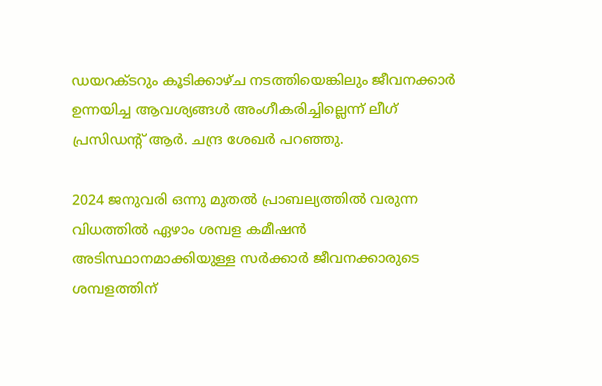ഡയറക്ടറും കൂടിക്കാഴ്ച നടത്തിയെങ്കിലും ജീവനക്കാർ ഉന്നയിച്ച ആവശ്യങ്ങൾ അംഗീകരിച്ചില്ലെന്ന് ലീഗ് പ്രസിഡന്‍റ് ആർ. ചന്ദ്ര ശേഖർ പറഞ്ഞു.

2024 ജനുവരി ഒന്നു മുതൽ പ്രാബല്യത്തിൽ വരുന്ന വിധത്തിൽ ഏഴാം ശമ്പള കമീഷൻ അടിസ്ഥാനമാക്കിയുള്ള സർക്കാർ ജീവനക്കാരുടെ ശമ്പളത്തിന്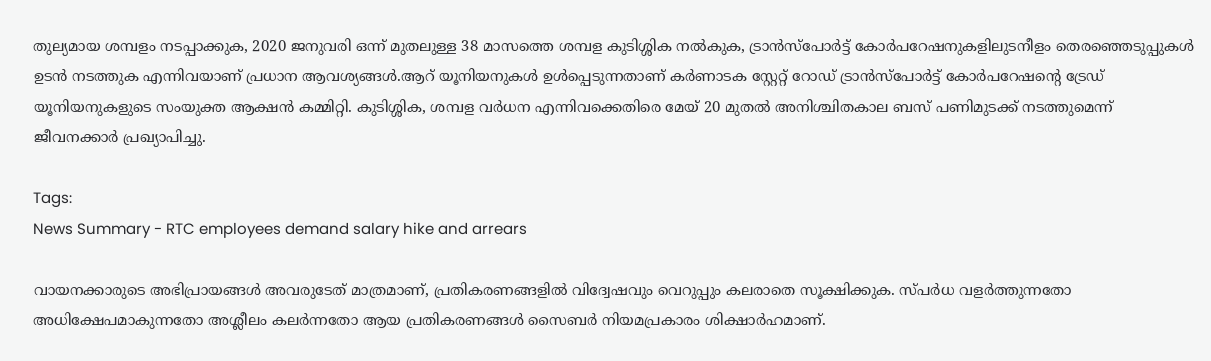തുല്യമായ ശമ്പളം നടപ്പാക്കുക, 2020 ജനുവരി ഒന്ന് മുതലുള്ള 38 മാസത്തെ ശമ്പള കുടിശ്ശിക നല്‍കുക, ട്രാൻസ്‌പോർട്ട് കോർപറേഷനുകളിലുടനീളം തെരഞ്ഞെടുപ്പുകൾ ഉടൻ നടത്തുക എന്നിവയാണ് പ്രധാന ആവശ്യങ്ങൾ.ആറ് യൂനിയനുകൾ ഉൾപ്പെടുന്നതാണ് കർണാടക സ്റ്റേറ്റ് റോഡ് ട്രാൻസ്‌പോർട്ട് കോർപറേഷന്‍റെ ട്രേഡ് യൂനിയനുകളുടെ സംയുക്ത ആക്ഷൻ കമ്മിറ്റി. കുടിശ്ശിക, ശമ്പള വർധന എന്നിവക്കെതിരെ മേയ് 20 മുതൽ അനിശ്ചിതകാല ബസ് പണിമുടക്ക് നടത്തുമെന്ന് ജീവനക്കാർ പ്രഖ്യാപിച്ചു.

Tags:
News Summary - RTC employees demand salary hike and arrears

വായനക്കാരുടെ അഭിപ്രായങ്ങള്‍ അവരുടേത് മാത്രമാണ്, പ്രതികരണങ്ങളിൽ വിദ്വേഷവും വെറുപ്പും കലരാതെ സൂക്ഷിക്കുക. സ്പർധ വളർത്തുന്നതോ അധിക്ഷേപമാകുന്നതോ അശ്ലീലം കലർന്നതോ ആയ പ്രതികരണങ്ങൾ സൈബർ നിയമപ്രകാരം ശിക്ഷാർഹമാണ്.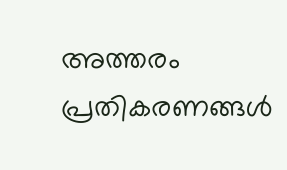അത്തരം പ്രതികരണങ്ങൾ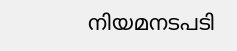നിയമനടപടി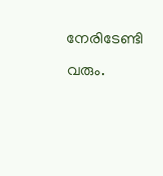നേരിടേണ്ടി വരും.